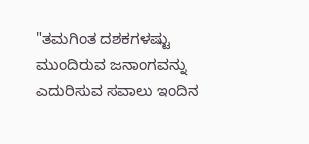"ತಮಗಿಂತ ದಶಕಗಳಷ್ಟು ಮುಂದಿರುವ ಜನಾಂಗವನ್ನು ಎದುರಿಸುವ ಸವಾಲು ಇಂದಿನ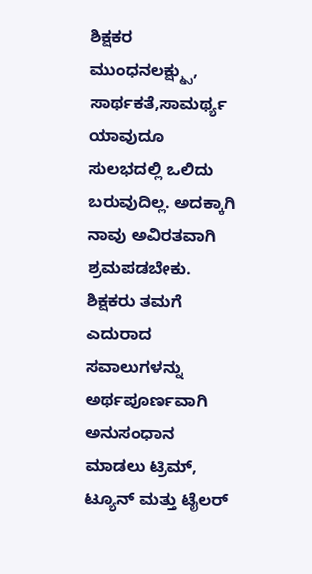ಶಿಕ್ಷಕರ ಮುಂಧನಲಕ್ಷ್ಮ್ಸು, ಸಾರ್ಥಕತೆ,ಸಾಮರ್ಥ್ಯ ಯಾವುದೂ ಸುಲಭದಲ್ಲಿ ಒಲಿದು ಬರುವುದಿಲ್ಲ. ಅದಕ್ಕಾಗಿ ನಾವು ಅವಿರತವಾಗಿ ಶ್ರಮಪಡಬೇಕು. ಶಿಕ್ಷಕರು ತಮಗೆ ಎದುರಾದ ಸವಾಲುಗಳನ್ನು ಅರ್ಥಪೂರ್ಣವಾಗಿ ಅನುಸಂಧಾನ ಮಾಡಲು ಟ್ರಿಮ್, ಟ್ಯೂನ್ ಮತ್ತು ಟೈಲರ್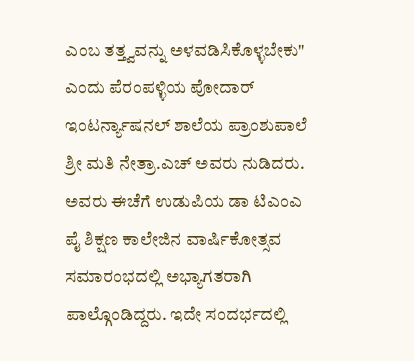ಎಂಬ ತತ್ತ್ವವನ್ನು ಅಳವಡಿಸಿಕೊಳ್ಳಬೇಕು" ಎಂದು ಪೆರಂಪಳ್ಳಿಯ ಪೋದಾರ್ ಇಂಟರ್ನ್ಯಾಷನಲ್ ಶಾಲೆಯ ಪ್ರಾಂಶುಪಾಲೆ ಶ್ರೀ ಮತಿ ನೇತ್ರಾ.ಎಚ್ ಅವರು ನುಡಿದರು. ಅವರು ಈಚೆಗೆ ಉಡುಪಿಯ ಡಾ ಟಿಎಂಎ ಪೈ ಶಿಕ್ಷಣ ಕಾಲೇಜಿನ ವಾರ್ಷಿಕೋತ್ಸವ ಸಮಾರಂಭದಲ್ಲಿ ಅಭ್ಯಾಗತರಾಗಿ ಪಾಲ್ಗೊಂಡಿದ್ದರು. ಇದೇ ಸಂದರ್ಭದಲ್ಲಿ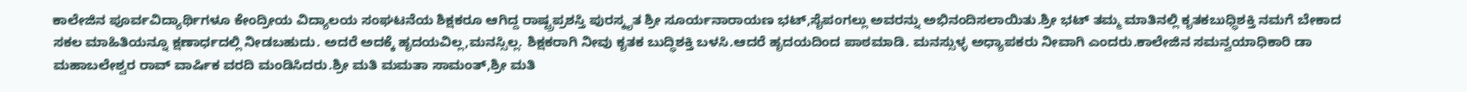ಕಾಲೇಜಿನ ಪೂರ್ವವಿದ್ಯಾರ್ಥಿಗಳೂ ಕೇಂದ್ರೀಯ ವಿದ್ಯಾಲಯ ಸಂಘಟನೆಯ ಶಿಕ್ಷಕರೂ ಆಗಿದ್ದ ರಾಷ್ಟ್ರಪ್ರಶಸ್ತಿ ಪುರಸ್ಕೃತ ಶ್ರೀ ಸೂರ್ಯನಾರಾಯಣ ಭಟ್,ಸೈಪಂಗಲ್ಲು ಅವರನ್ನು ಅಭಿನಂದಿಸಲಾಯಿತು.ಶ್ರೀ ಭಟ್ ತಮ್ಮ ಮಾತಿನಲ್ಲಿ ಕೃತಕಬುಧ್ಧಿಶಕ್ತಿ ನಮಗೆ ಬೇಕಾದ ಸಕಲ ಮಾಹಿತಿಯನ್ನೂ ಕ್ಷಣಾರ್ಧದಲ್ಲಿ ನೀಡಬಹುದು. ಅದರೆ ಅದಕ್ಕೆ ಹೃದಯವಿಲ್ಲ,ಮನಸ್ಸಿಲ್ಲ. ಶಿಕ್ಷಕರಾಗಿ ನೀವು ಕೃತಕ ಬುದ್ಧಿಶಕ್ತಿ ಬಳಸಿ.ಆದರೆ ಹೃದಯದಿಂದ ಪಾಠಮಾಡಿ. ಮನಸ್ಸುಳ್ಳ ಅಧ್ಯಾಪಕರು ನೀವಾಗಿ ಎಂದರು.ಕಾಲೇಜಿನ ಸಮನ್ವಯಾಧಿಕಾರಿ ಡಾ ಮಹಾಬಲೇಶ್ವರ ರಾವ್ ವಾರ್ಷಿಕ ವರದಿ ಮಂಡಿಸಿದರು.ಶ್ರೀ ಮತಿ ಮಮತಾ ಸಾಮಂತ್,ಶ್ರೀ ಮತಿ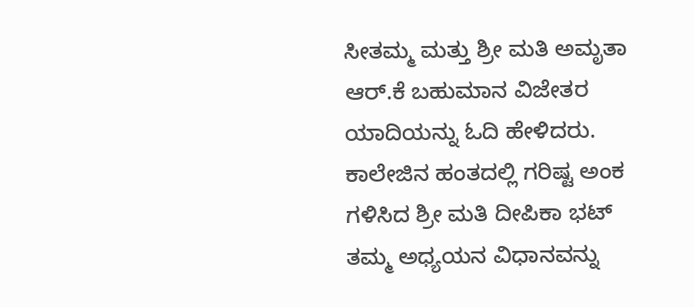ಸೀತಮ್ಮ ಮತ್ತು ಶ್ರೀ ಮತಿ ಅಮೃತಾ ಆರ್.ಕೆ ಬಹುಮಾನ ವಿಜೇತರ ಯಾದಿಯನ್ನು ಓದಿ ಹೇಳಿದರು. ಕಾಲೇಜಿನ ಹಂತದಲ್ಲಿ ಗರಿಷ್ಟ ಅಂಕ ಗಳಿಸಿದ ಶ್ರೀ ಮತಿ ದೀಪಿಕಾ ಭಟ್ ತಮ್ಮ ಅಧ್ಯಯನ ವಿಧಾನವನ್ನು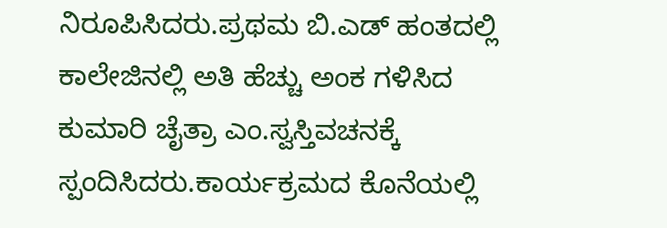ನಿರೂಪಿಸಿದರು.ಪ್ರಥಮ ಬಿ.ಎಡ್ ಹಂತದಲ್ಲಿ ಕಾಲೇಜಿನಲ್ಲಿ ಅತಿ ಹೆಚ್ಚು ಅಂಕ ಗಳಿಸಿದ ಕುಮಾರಿ ಚೈತ್ರಾ ಎಂ.ಸ್ವಸ್ತಿವಚನಕ್ಕೆ ಸ್ಪಂದಿಸಿದರು.ಕಾರ್ಯಕ್ರಮದ ಕೊನೆಯಲ್ಲಿ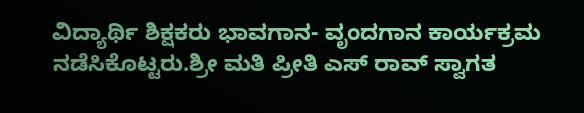ವಿದ್ಯಾರ್ಥಿ ಶಿಕ್ಷಕರು ಭಾವಗಾನ- ವೃಂದಗಾನ ಕಾರ್ಯಕ್ರಮ ನಡೆಸಿಕೊಟ್ಟರು.ಶ್ರೀ ಮತಿ ಪ್ರೀತಿ ಎಸ್ ರಾವ್ ಸ್ವಾಗತ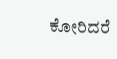ಕೋರಿದರೆ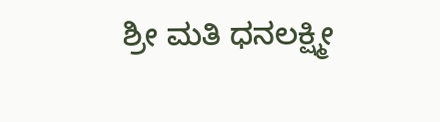ಶ್ರೀ ಮತಿ ಧನಲಕ್ಷ್ಮೀ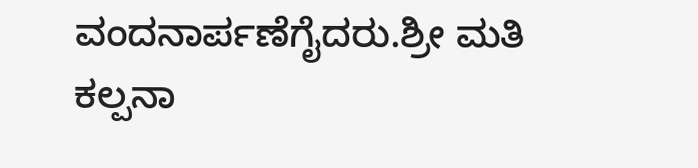ವಂದನಾರ್ಪಣೆಗೈದರು.ಶ್ರೀ ಮತಿ ಕಲ್ಪನಾ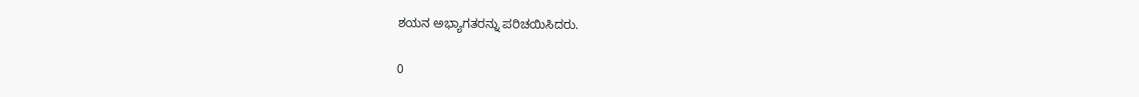ಶಯನ ಅಭ್ಯಾಗತರನ್ನು ಪರಿಚಯಿಸಿದರು.

0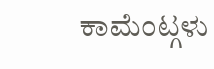ಕಾಮೆಂಟ್ಗಳು